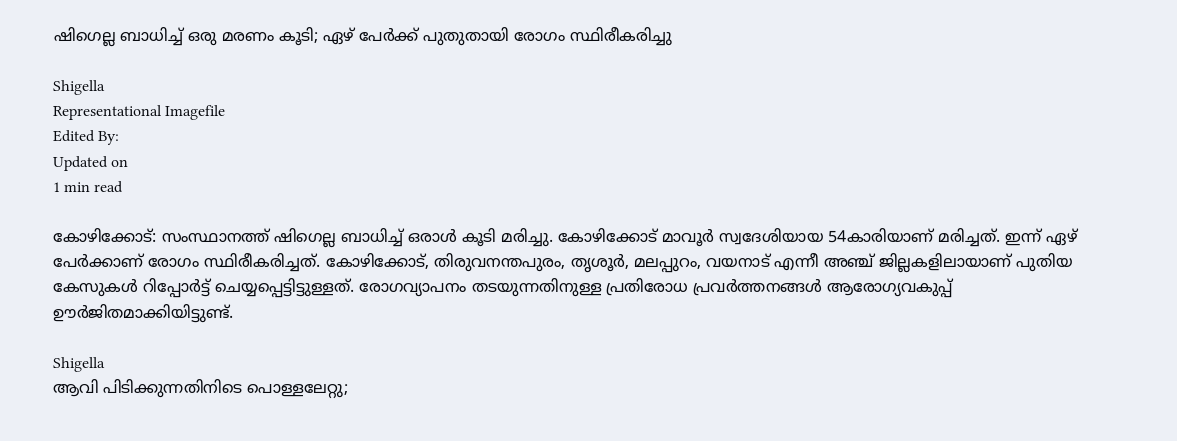ഷിഗെല്ല ബാധിച്ച് ഒരു മരണം കൂടി; ഏഴ് പേര്‍ക്ക് പുതുതായി രോഗം സ്ഥിരീകരിച്ചു

Shigella
Representational Imagefile
Edited By:
Updated on
1 min read

കോഴിക്കോട്: സംസ്ഥാനത്ത് ഷിഗെല്ല ബാധിച്ച് ഒരാള്‍ കൂടി മരിച്ചു. കോഴിക്കോട് മാവൂര്‍ സ്വദേശിയായ 54കാരിയാണ് മരിച്ചത്. ഇന്ന് ഏഴ് പേര്‍ക്കാണ് രോഗം സ്ഥിരീകരിച്ചത്. കോഴിക്കോട്, തിരുവനന്തപുരം, തൃശൂര്‍, മലപ്പുറം, വയനാട് എന്നീ അഞ്ച് ജില്ലകളിലായാണ് പുതിയ കേസുകള്‍ റിപ്പോര്‍ട്ട് ചെയ്യപ്പെട്ടിട്ടുള്ളത്. രോഗവ്യാപനം തടയുന്നതിനുള്ള പ്രതിരോധ പ്രവര്‍ത്തനങ്ങള്‍ ആരോഗ്യവകുപ്പ് ഊര്‍ജിതമാക്കിയിട്ടുണ്ട്.

Shigella
ആവി പിടിക്കുന്നതിനിടെ പൊള്ളലേറ്റു;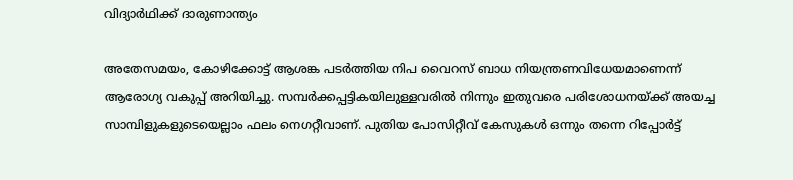വിദ്യാര്‍ഥിക്ക് ദാരുണാന്ത്യം

അതേസമയം, കോഴിക്കോട്ട് ആശങ്ക പടര്‍ത്തിയ നിപ വൈറസ് ബാധ നിയന്ത്രണവിധേയമാണെന്ന് ആരോഗ്യ വകുപ്പ് അറിയിച്ചു. സമ്പര്‍ക്കപ്പട്ടികയിലുള്ളവരില്‍ നിന്നും ഇതുവരെ പരിശോധനയ്ക്ക് അയച്ച സാമ്പിളുകളുടെയെല്ലാം ഫലം നെഗറ്റീവാണ്. പുതിയ പോസിറ്റീവ് കേസുകള്‍ ഒന്നും തന്നെ റിപ്പോര്‍ട്ട്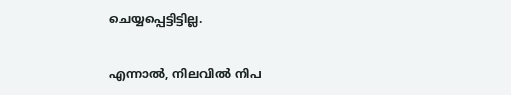ചെയ്യപ്പെട്ടിട്ടില്ല.

എന്നാല്‍, നിലവില്‍ നിപ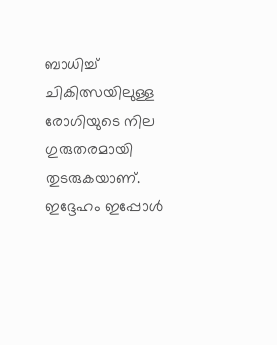ബാധിച്ച് ചികിത്സയിലുള്ള രോഗിയുടെ നില ഗുരുതരമായി തുടരുകയാണ്. ഇദ്ദേഹം ഇപ്പോള്‍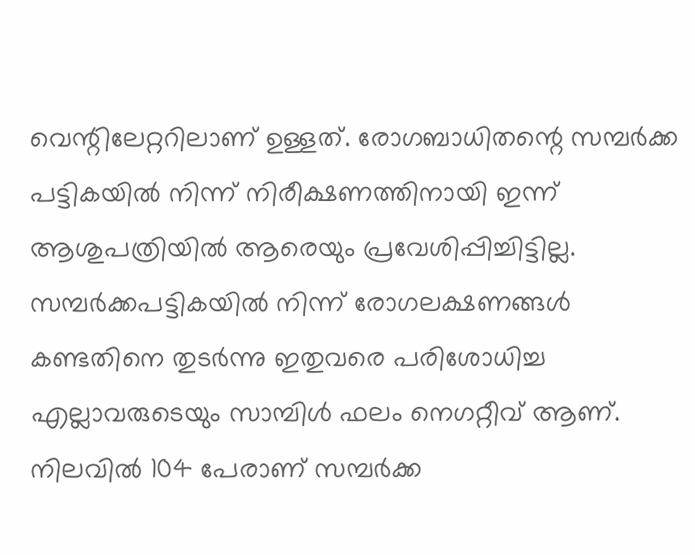വെന്റിലേറ്ററിലാണ് ഉള്ളത്. രോഗബാധിതന്റെ സമ്പര്‍ക്ക പട്ടികയില്‍ നിന്ന് നിരീക്ഷണത്തിനായി ഇന്ന് ആശുപത്രിയില്‍ ആരെയും പ്രവേശിപ്പിച്ചിട്ടില്ല. സമ്പര്‍ക്കപട്ടികയില്‍ നിന്ന് രോഗലക്ഷണങ്ങള്‍ കണ്ടതിനെ തുടര്‍ന്നു ഇതുവരെ പരിശോധിച്ച എല്ലാവരുടെയും സാമ്പിള്‍ ഫലം നെഗറ്റീവ് ആണ്. നിലവില്‍ 104 പേരാണ് സമ്പര്‍ക്ക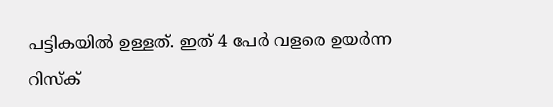പട്ടികയില്‍ ഉള്ളത്. ഇത് 4 പേര്‍ വളരെ ഉയര്‍ന്ന റിസ്‌ക്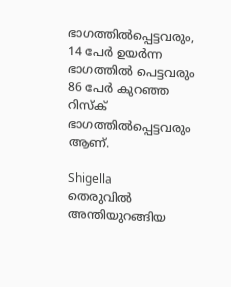ഭാഗത്തില്‍പ്പെട്ടവരും, 14 പേര്‍ ഉയര്‍ന്ന ഭാഗത്തില്‍ പെട്ടവരും 86 പേര്‍ കുറഞ്ഞ റിസ്‌ക് ഭാഗത്തില്‍പ്പെട്ടവരും ആണ്.

Shigella
തെരുവില്‍ അന്തിയുറങ്ങിയ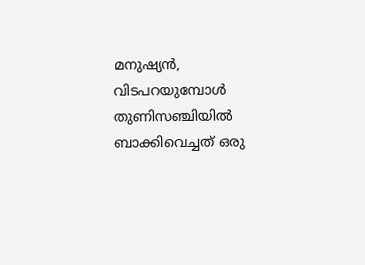മനുഷ്യന്‍, വിടപറയുമ്പോള്‍ തുണിസഞ്ചിയില്‍ ബാക്കിവെച്ചത് ഒരു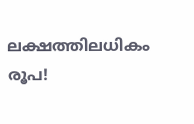ലക്ഷത്തിലധികം രൂപ!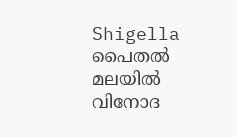Shigella
പൈതൽ മലയിൽ വിനോദ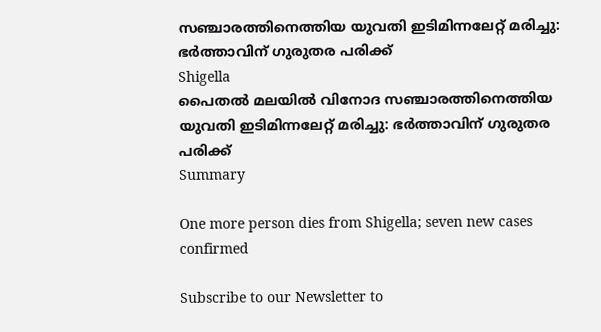സഞ്ചാരത്തിനെത്തിയ യുവതി ഇടിമിന്നലേറ്റ് മരിച്ചു: ഭർത്താവിന് ഗുരുതര പരിക്ക്
Shigella
പൈതൽ മലയിൽ വിനോദ സഞ്ചാരത്തിനെത്തിയ യുവതി ഇടിമിന്നലേറ്റ് മരിച്ചു: ഭർത്താവിന് ഗുരുതര പരിക്ക്
Summary

One more person dies from Shigella; seven new cases confirmed

Subscribe to our Newsletter to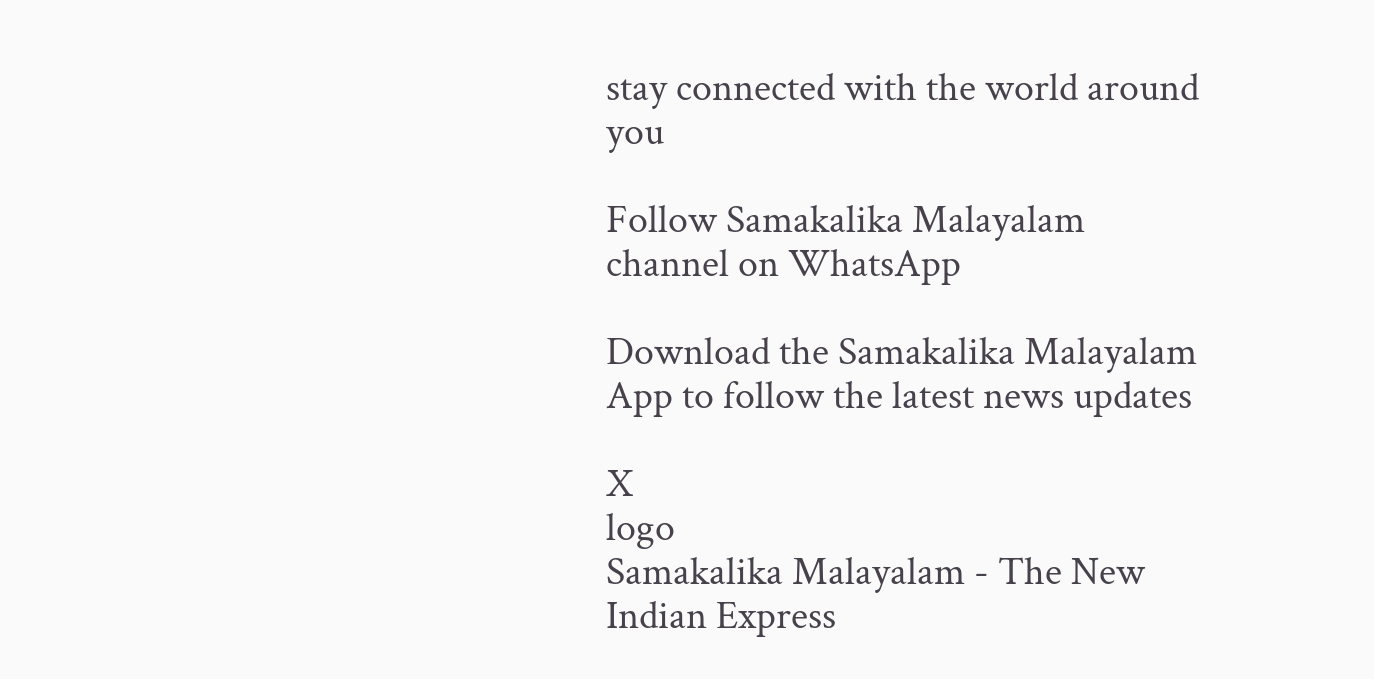stay connected with the world around you

Follow Samakalika Malayalam channel on WhatsApp

Download the Samakalika Malayalam App to follow the latest news updates

X
logo
Samakalika Malayalam - The New Indian Express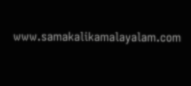www.samakalikamalayalam.com